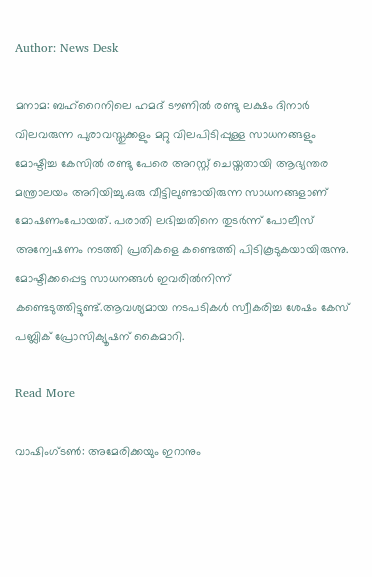Author: News Desk

മനാമ: ബഹ്‌റൈനിലെ ഹമദ് ടൗണില്‍ രണ്ടു ലക്ഷം ദിനാര്‍ വിലവരുന്ന പുരാവസ്തുക്കളും മറ്റു വിലപിടിപ്പുള്ള സാധനങ്ങളും മോഷ്ടിച്ച കേസില്‍ രണ്ടു പേരെ അറസ്റ്റ് ചെയ്തതായി ആഭ്യന്തര മന്ത്രാലയം അറിയിച്ചു.ഒരു വീട്ടിലുണ്ടായിരുന്ന സാധനങ്ങളാണ് മോഷണംപോയത്. പരാതി ലഭിച്ചതിനെ തുടര്‍ന്ന് പോലീസ് അന്വേഷണം നടത്തി പ്രതികളെ കണ്ടെത്തി പിടികൂടുകയായിരുന്നു. മോഷ്ടിക്കപ്പെട്ട സാധനങ്ങള്‍ ഇവരില്‍നിന്ന് കണ്ടെടുത്തിട്ടുണ്ട്.ആവശ്യമായ നടപടികള്‍ സ്വീകരിച്ച ശേഷം കേസ് പബ്ലിക് പ്രോസിക്യൂഷന് കൈമാറി.

Read More

വാഷിംഗ്ടൺ: അമേരിക്കയും ഇറാനും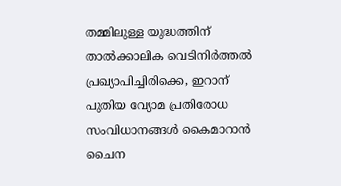തമ്മിലുള്ള യുദ്ധത്തിന് താൽക്കാലിക വെടിനിർത്തൽ പ്രഖ്യാപിച്ചിരിക്കെ, ഇറാന് പുതിയ വ്യോമ പ്രതിരോധ സംവിധാനങ്ങൾ കൈമാറാൻ ചൈന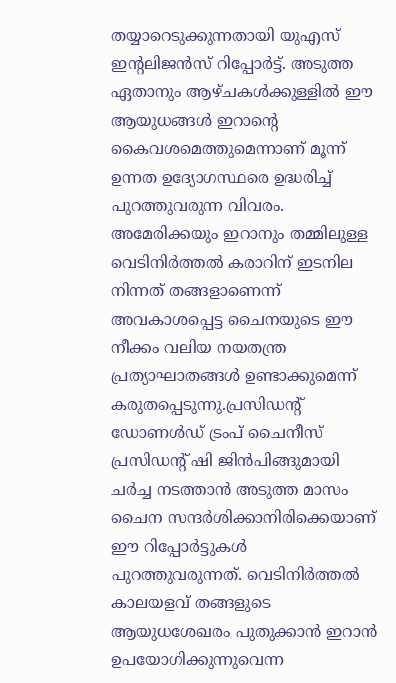തയ്യാറെടുക്കുന്നതായി യുഎസ് ഇന്‍റലിജൻസ് റിപ്പോർട്ട്. അടുത്ത ഏതാനും ആഴ്ചകൾക്കുള്ളിൽ ഈ ആയുധങ്ങൾ ഇറാന്‍റെ കൈവശമെത്തുമെന്നാണ് മൂന്ന് ഉന്നത ഉദ്യോഗസ്ഥരെ ഉദ്ധരിച്ച് പുറത്തുവരുന്ന വിവരം. അമേരിക്കയും ഇറാനും തമ്മിലുള്ള വെടിനിർത്തൽ കരാറിന് ഇടനില നിന്നത് തങ്ങളാണെന്ന് അവകാശപ്പെട്ട ചൈനയുടെ ഈ നീക്കം വലിയ നയതന്ത്ര പ്രത്യാഘാതങ്ങൾ ഉണ്ടാക്കുമെന്ന് കരുതപ്പെടുന്നു.പ്രസിഡന്‍റ് ഡോണൾഡ് ട്രംപ് ചൈനീസ് പ്രസിഡന്‍റ് ഷി ജിൻപിങ്ങുമായി ചർച്ച നടത്താൻ അടുത്ത മാസം ചൈന സന്ദർശിക്കാനിരിക്കെയാണ് ഈ റിപ്പോർട്ടുകൾ പുറത്തുവരുന്നത്. വെടിനിർത്തൽ കാലയളവ് തങ്ങളുടെ ആയുധശേഖരം പുതുക്കാൻ ഇറാൻ ഉപയോഗിക്കുന്നുവെന്ന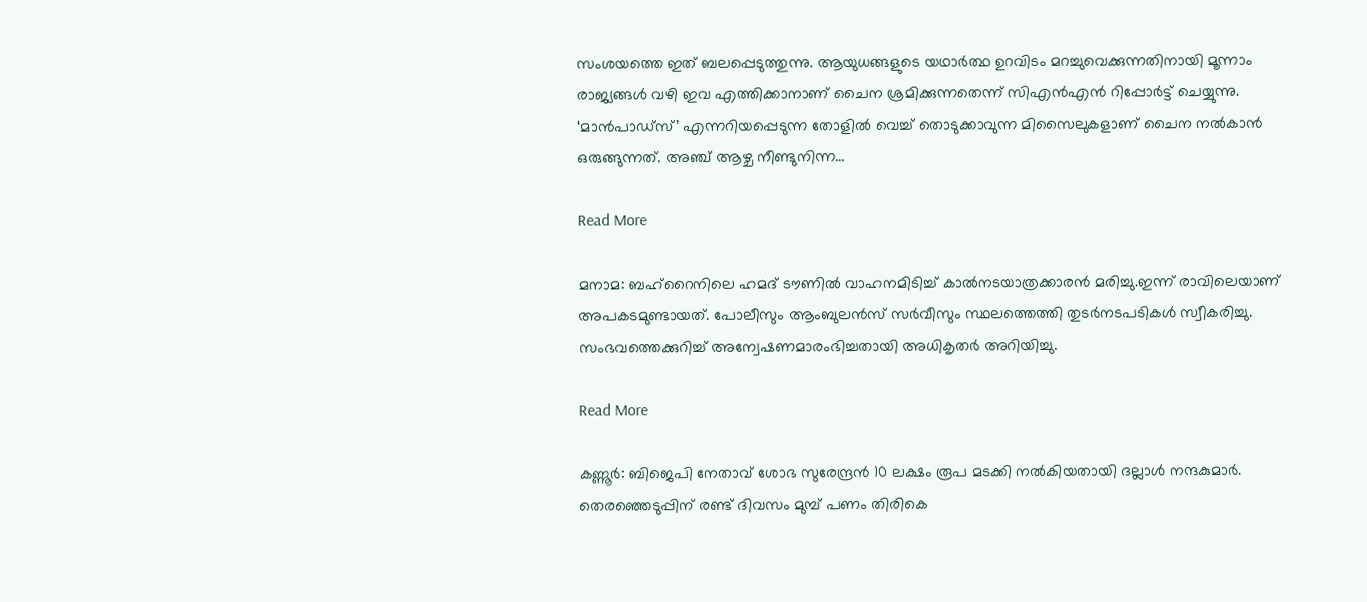സംശയത്തെ ഇത് ബലപ്പെടുത്തുന്നു. ആയുധങ്ങളുടെ യഥാർത്ഥ ഉറവിടം മറച്ചുവെക്കുന്നതിനായി മൂന്നാം രാജ്യങ്ങൾ വഴി ഇവ എത്തിക്കാനാണ് ചൈന ശ്രമിക്കുന്നതെന്ന് സിഎൻഎൻ റിപ്പോർട്ട് ചെയ്യുന്നു. ‘മാൻപാഡ്സ്’ എന്നറിയപ്പെടുന്ന തോളിൽ വെച്ച് തൊടുക്കാവുന്ന മിസൈലുകളാണ് ചൈന നൽകാൻ ഒരുങ്ങുന്നത്. അഞ്ച് ആഴ്ച നീണ്ടുനിന്ന…

Read More

മനാമ: ബഹ്‌റൈനിലെ ഹമദ് ടൗണില്‍ വാഹനമിടിച്ച് കാല്‍നടയാത്രക്കാരന്‍ മരിച്ചു.ഇന്ന് രാവിലെയാണ് അപകടമുണ്ടായത്. പോലീസും ആംബുലന്‍സ് സര്‍വീസും സ്ഥലത്തെത്തി തുടര്‍നടപടികള്‍ സ്വീകരിച്ചു. സംഭവത്തെക്കുറിച്ച് അന്വേഷണമാരംഭിച്ചതായി അധികൃതര്‍ അറിയിച്ചു.

Read More

കണ്ണൂര്‍: ബിജെപി നേതാവ് ശോഭ സുരേന്ദ്രൻ 10 ലക്ഷം രൂപ മടക്കി നൽകിയതായി ദല്ലാൾ നന്ദകുമാർ. തെരഞ്ഞെടുപ്പിന് രണ്ട് ദിവസം മുമ്പ് പണം തിരികെ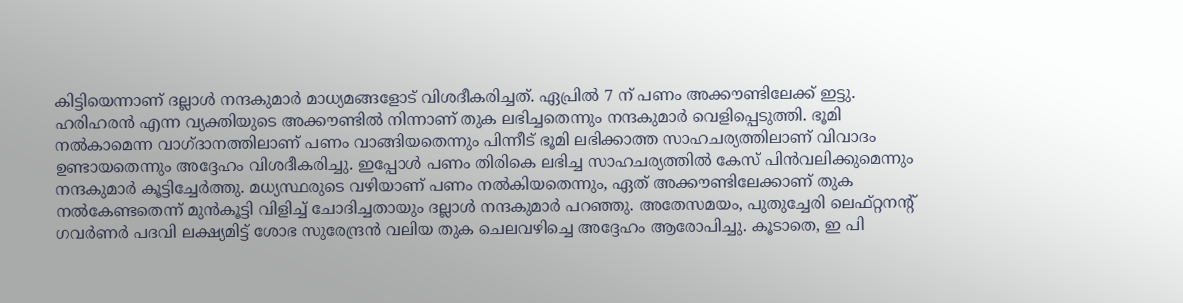കിട്ടിയെന്നാണ് ദല്ലാൾ നന്ദകുമാർ മാധ്യമങ്ങളോട് വിശദീകരിച്ചത്. ഏപ്രിൽ 7 ന് പണം അക്കൗണ്ടിലേക്ക് ഇട്ടു. ഹരിഹരൻ എന്ന വ്യക്തിയുടെ അക്കൗണ്ടിൽ നിന്നാണ് തുക ലഭിച്ചതെന്നും നന്ദകുമാർ വെളിപ്പെടുത്തി. ഭൂമി നൽകാമെന്ന വാഗ്ദാനത്തിലാണ് പണം വാങ്ങിയതെന്നും പിന്നീട് ഭൂമി ലഭിക്കാത്ത സാഹചര്യത്തിലാണ് വിവാദം ഉണ്ടായതെന്നും അദ്ദേഹം വിശദീകരിച്ചു. ഇപ്പോൾ പണം തിരികെ ലഭിച്ച സാഹചര്യത്തിൽ കേസ് പിൻവലിക്കുമെന്നും നന്ദകുമാർ കൂട്ടിച്ചേര്‍ത്തു. മധ്യസ്ഥരുടെ വഴിയാണ് പണം നൽകിയതെന്നും, ഏത് അക്കൗണ്ടിലേക്കാണ് തുക നൽകേണ്ടതെന്ന് മുൻകൂട്ടി വിളിച്ച് ചോദിച്ചതായും ദല്ലാൾ നന്ദകുമാർ പറഞ്ഞു. അതേസമയം, പുതുച്ചേരി ലെഫ്റ്റനന്റ് ഗവർണർ പദവി ലക്ഷ്യമിട്ട് ശോഭ സുരേന്ദ്രൻ വലിയ തുക ചെലവഴിച്ചെ അദ്ദേഹം ആരോപിച്ചു. കൂടാതെ, ഇ പി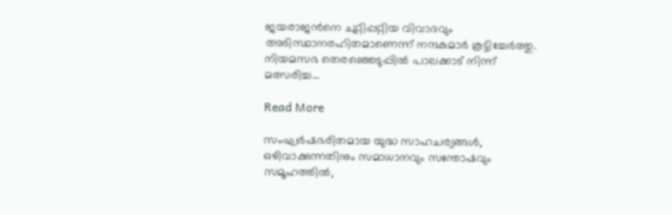ജയരാജൻ‌നെ ചുറ്റിപ്പറ്റിയ വിവാദവും അടിസ്ഥാനരഹിതമാണെന്ന് നന്ദകുമാർ കൂട്ടിച്ചേര്‍ത്തു. നിയമസഭ തെരഞ്ഞെടുപ്പില്‍ പാലക്കാട് നിന്ന് മത്സരിച്ച…

Read More

സംഘർഷഭരിതമായ യുദ്ധ സാഹചര്യങ്ങൾ, ഒഴിവാക്കുന്നതിനും സമാധാനവും സന്തോഷവും സമൂഹത്തിൽ,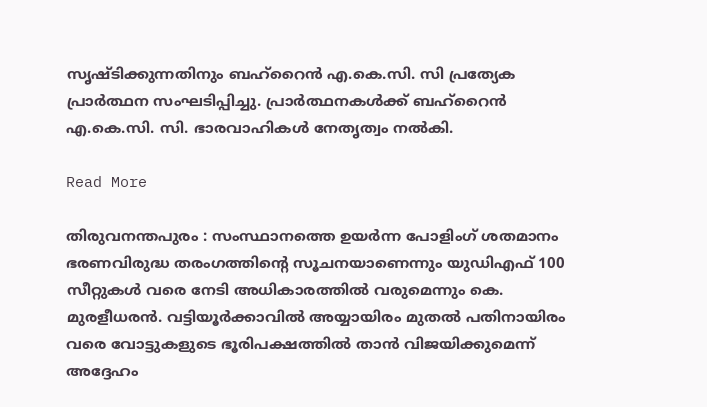സൃഷ്ടിക്കുന്നതിനും ബഹ്റൈൻ എ.കെ.സി. സി പ്രത്യേക പ്രാർത്ഥന സംഘടിപ്പിച്ചു. പ്രാർത്ഥനകൾക്ക് ബഹ്റൈൻ എ.കെ.സി. സി. ഭാരവാഹികൾ നേതൃത്വം നൽകി.

Read More

തിരുവനന്തപുരം : സംസ്ഥാനത്തെ ഉയർന്ന പോളിംഗ് ശതമാനം ഭരണവിരുദ്ധ തരംഗത്തിന്റെ സൂചനയാണെന്നും യുഡിഎഫ് 100 സീറ്റുകൾ വരെ നേടി അധികാരത്തിൽ വരുമെന്നും കെ. മുരളീധരൻ. വട്ടിയൂർക്കാവിൽ അയ്യായിരം മുതൽ പതിനായിരം വരെ വോട്ടുകളുടെ ഭൂരിപക്ഷത്തിൽ താൻ വിജയിക്കുമെന്ന് അദ്ദേഹം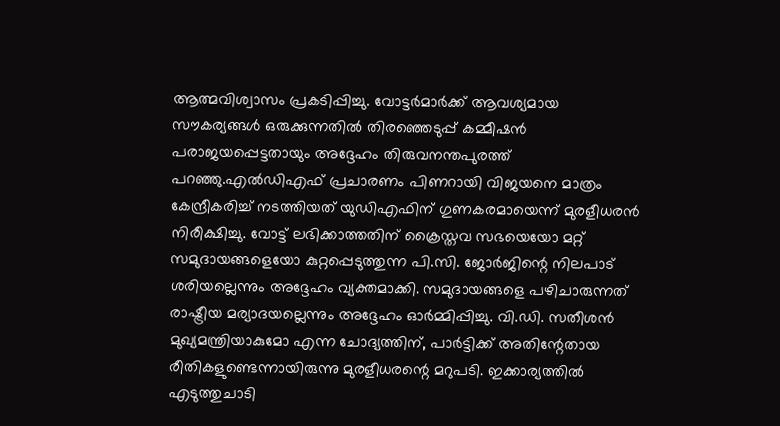ആത്മവിശ്വാസം പ്രകടിപ്പിച്ചു. വോട്ടർമാർക്ക് ആവശ്യമായ സൗകര്യങ്ങൾ ഒരുക്കുന്നതിൽ തിരഞ്ഞെടുപ്പ് കമ്മീഷൻ പരാജയപ്പെട്ടതായും അദ്ദേഹം തിരുവനന്തപുരത്ത് പറഞ്ഞു.എൽഡിഎഫ് പ്രചാരണം പിണറായി വിജയനെ മാത്രം കേന്ദ്രീകരിച്ച് നടത്തിയത് യുഡിഎഫിന് ഗുണകരമായെന്ന് മുരളീധരൻ നിരീക്ഷിച്ചു. വോട്ട് ലഭിക്കാത്തതിന് ക്രൈസ്തവ സഭയെയോ മറ്റ് സമുദായങ്ങളെയോ കുറ്റപ്പെടുത്തുന്ന പി.സി. ജോർജിന്റെ നിലപാട് ശരിയല്ലെന്നും അദ്ദേഹം വ്യക്തമാക്കി. സമുദായങ്ങളെ പഴിചാരുന്നത് രാഷ്ട്രീയ മര്യാദയല്ലെന്നും അദ്ദേഹം ഓർമ്മിപ്പിച്ചു. വി.ഡി. സതീശൻ മുഖ്യമന്ത്രിയാകുമോ എന്ന ചോദ്യത്തിന്, പാർട്ടിക്ക് അതിന്റേതായ രീതികളുണ്ടെന്നായിരുന്നു മുരളീധരന്റെ മറുപടി. ഇക്കാര്യത്തിൽ എടുത്തുചാടി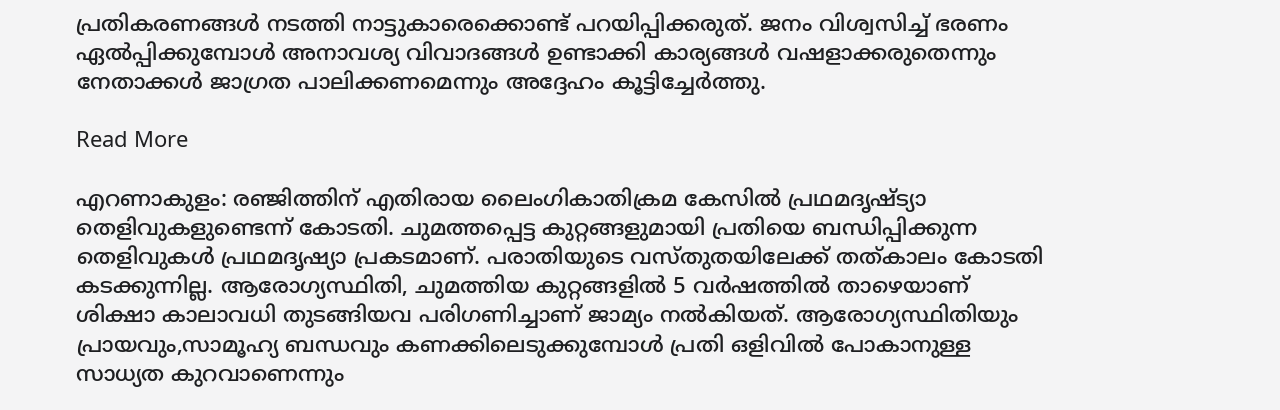പ്രതികരണങ്ങൾ നടത്തി നാട്ടുകാരെക്കൊണ്ട് പറയിപ്പിക്കരുത്. ജനം വിശ്വസിച്ച് ഭരണം ഏൽപ്പിക്കുമ്പോൾ അനാവശ്യ വിവാദങ്ങൾ ഉണ്ടാക്കി കാര്യങ്ങൾ വഷളാക്കരുതെന്നും നേതാക്കൾ ജാഗ്രത പാലിക്കണമെന്നും അദ്ദേഹം കൂട്ടിച്ചേർത്തു.

Read More

എറണാകുളം: രഞ്ജിത്തിന് എതിരായ ലൈംഗികാതിക്രമ കേസിൽ പ്രഥമദൃഷ്ട്യാ തെളിവുകളുണ്ടെന്ന് കോടതി. ചുമത്തപ്പെട്ട കുറ്റങ്ങളുമായി പ്രതിയെ ബന്ധിപ്പിക്കുന്ന തെളിവുകൾ പ്രഥമദൃഷ്യാ പ്രകടമാണ്. പരാതിയുടെ വസ്‌തുതയിലേക്ക് തത്കാലം കോടതി കടക്കുന്നില്ല. ആരോഗ്യസ്ഥിതി, ചുമത്തിയ കുറ്റങ്ങളിൽ 5 വർഷത്തിൽ താഴെയാണ് ശിക്ഷാ കാലാവധി തുടങ്ങിയവ പരിഗണിച്ചാണ് ജാമ്യം നൽകിയത്. ആരോഗ്യസ്ഥിതിയും പ്രായവും,സാമൂഹ്യ ബന്ധവും കണക്കിലെടുക്കുമ്പോൾ പ്രതി ഒളിവിൽ പോകാനുള്ള സാധ്യത കുറവാണെന്നും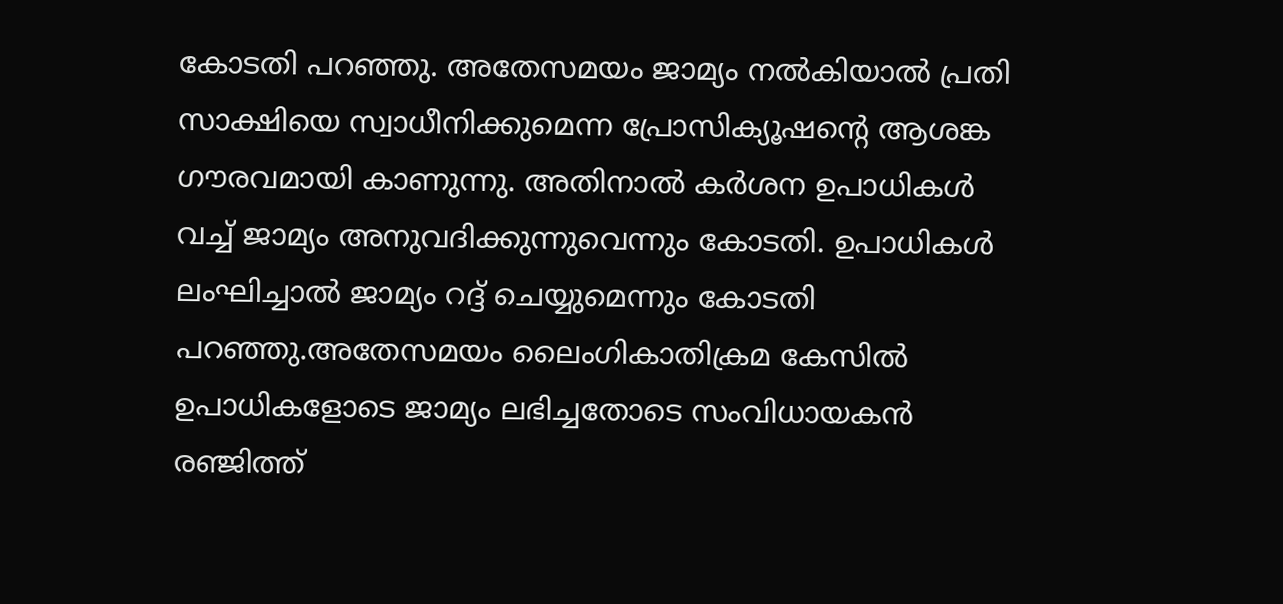കോടതി പറഞ്ഞു. അതേസമയം ജാമ്യം നൽകിയാൽ പ്രതി സാക്ഷിയെ സ്വാധീനിക്കുമെന്ന പ്രോസിക്യൂഷൻ്റെ ആശങ്ക ഗൗരവമായി കാണുന്നു. അതിനാൽ കർശന ഉപാധികൾ വച്ച് ജാമ്യം അനുവദിക്കുന്നുവെന്നും കോടതി. ഉപാധികൾ ലംഘിച്ചാൽ ജാമ്യം റദ്ദ് ചെയ്യുമെന്നും കോടതി പറഞ്ഞു.അതേസമയം ലൈംഗികാതിക്രമ കേസിൽ ഉപാധികളോടെ ജാമ്യം ലഭിച്ചതോടെ സംവിധായകൻ രഞ്ജിത്ത്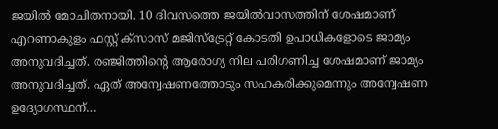ജയിൽ മോചിതനായി. 10 ദിവസത്തെ ജയിൽവാസത്തിന് ശേഷമാണ് എറണാകുളം ഫസ്റ്റ് ക്സാസ് മജിസ്ട്രേറ്റ് കോടതി ഉപാധികളോടെ ജാമ്യം അനുവദിച്ചത്. രഞ്ജിത്തിൻ്റെ ആരോഗ്യ നില പരിഗണിച്ച ശേഷമാണ് ജാമ്യം അനുവദിച്ചത്. ഏത് അന്വേഷണത്തോടും സഹകരിക്കുമെന്നും അന്വേഷണ ഉദ്യോഗസ്ഥന്…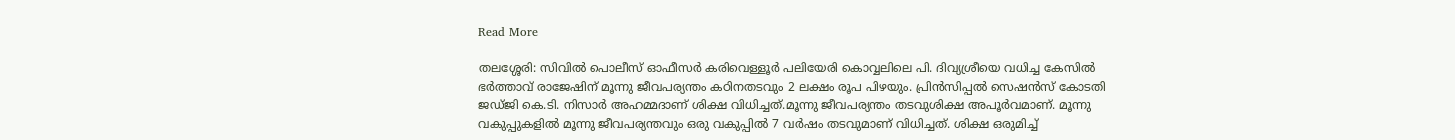Read More

തലശ്ശേരി: സിവില്‍ പൊലീസ് ഓഫീസര്‍ കരിവെള്ളൂര്‍ പലിയേരി കൊവ്വലിലെ പി. ദിവ്യശ്രീയെ വധിച്ച കേസില്‍ ഭര്‍ത്താവ് രാജേഷിന് മൂന്നു ജീവപര്യന്തം കഠിനതടവും 2 ലക്ഷം രൂപ പിഴയും. പ്രിന്‍സിപ്പല്‍ സെഷന്‍സ് കോടതി ജഡ്ജി കെ.ടി. നിസാര്‍ അഹമ്മദാണ് ശിക്ഷ വിധിച്ചത്.മൂന്നു ജീവപര്യന്തം തടവുശിക്ഷ അപൂര്‍വമാണ്. മൂന്നു വകുപ്പുകളില്‍ മൂന്നു ജീവപര്യന്തവും ഒരു വകുപ്പില്‍ 7 വര്‍ഷം തടവുമാണ് വിധിച്ചത്. ശിക്ഷ ഒരുമിച്ച്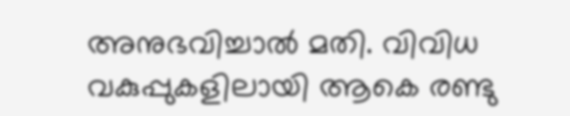അനുഭവിച്ചാല്‍ മതി. വിവിധ വകുപ്പുകളിലായി ആകെ രണ്ടു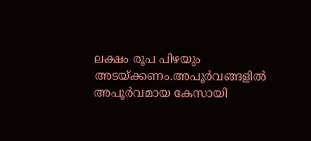ലക്ഷം രൂപ പിഴയും അടയ്ക്കണം.അപൂര്‍വങ്ങളില്‍ അപൂര്‍വമായ കേസായി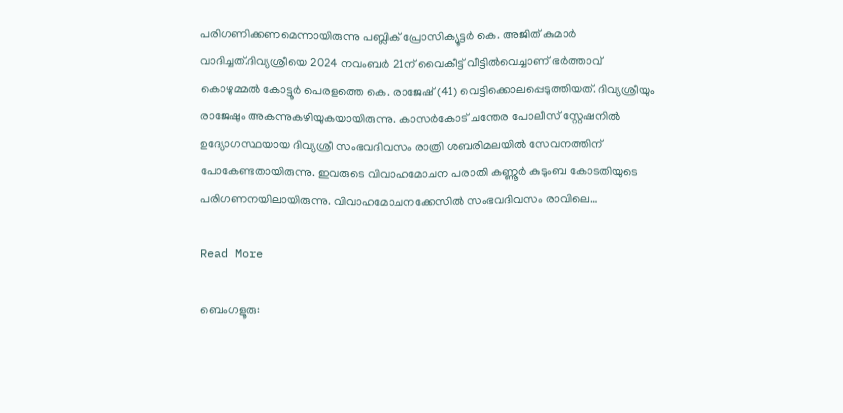പരിഗണിക്കണമെന്നായിരുന്നു പബ്ലിക് പ്രോസിക്യൂട്ടര്‍ കെ. അജിത് കുമാര്‍ വാദിച്ചത്.ദിവ്യശ്രീയെ 2024 നവംബര്‍ 21ന് വൈകീട്ട് വീട്ടില്‍വെച്ചാണ് ഭര്‍ത്താവ് കൊഴുമ്മല്‍ കോട്ടൂര്‍ പെരളത്തെ കെ. രാജേഷ് (41) വെട്ടിക്കൊലപ്പെടുത്തിയത്. ദിവ്യശ്രീയും രാജേഷും അകന്നുകഴിയുകയായിരുന്നു. കാസര്‍കോട് ചന്തേര പോലീസ് സ്റ്റേഷനില്‍ ഉദ്യോഗസ്ഥയായ ദിവ്യശ്രീ സംഭവദിവസം രാത്രി ശബരിമലയില്‍ സേവനത്തിന് പോകേണ്ടതായിരുന്നു. ഇവരുടെ വിവാഹമോചന പരാതി കണ്ണൂര്‍ കുടുംബ കോടതിയുടെ പരിഗണനയിലായിരുന്നു. വിവാഹമോചനക്കേസില്‍ സംഭവദിവസം രാവിലെ…

Read More

ബെംഗളൂരു: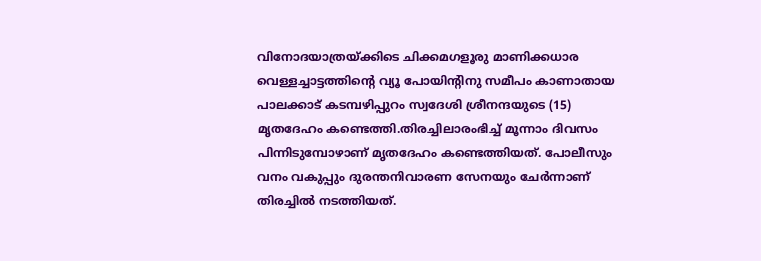വിനോദയാത്രയ്ക്കിടെ ചിക്കമഗളൂരു മാണിക്കധാര വെള്ളച്ചാട്ടത്തിന്റെ വ്യൂ പോയിന്റിനു സമീപം കാണാതായ പാലക്കാട് കടമ്പഴിപ്പുറം സ്വദേശി ശ്രീനന്ദയുടെ (15) മൃതദേഹം കണ്ടെത്തി.തിരച്ചിലാരംഭിച്ച് മൂന്നാം ദിവസം പിന്നിടുമ്പോഴാണ് മൃതദേഹം കണ്ടെത്തിയത്. പോലീസും വനം വകുപ്പും ദുരന്തനിവാരണ സേനയും ചേര്‍ന്നാണ് തിരച്ചില്‍ നടത്തിയത്.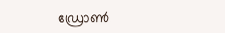ഡ്രോണ്‍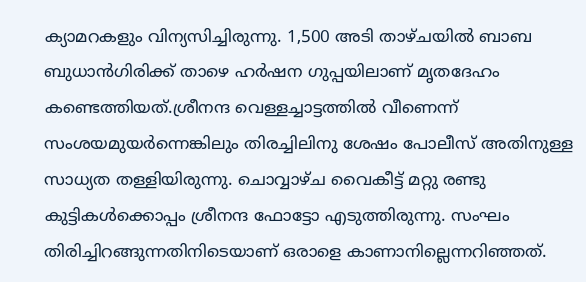ക്യാമറകളും വിന്യസിച്ചിരുന്നു. 1,500 അടി താഴ്ചയില്‍ ബാബ ബുധാന്‍ഗിരിക്ക് താഴെ ഹര്‍ഷന ഗുപ്പയിലാണ് മൃതദേഹം കണ്ടെത്തിയത്.ശ്രീനന്ദ വെള്ളച്ചാട്ടത്തില്‍ വീണെന്ന് സംശയമുയര്‍ന്നെങ്കിലും തിരച്ചിലിനു ശേഷം പോലീസ് അതിനുള്ള സാധ്യത തള്ളിയിരുന്നു. ചൊവ്വാഴ്ച വൈകീട്ട് മറ്റു രണ്ടു കുട്ടികള്‍ക്കൊപ്പം ശ്രീനന്ദ ഫോട്ടോ എടുത്തിരുന്നു. സംഘം തിരിച്ചിറങ്ങുന്നതിനിടെയാണ് ഒരാളെ കാണാനില്ലെന്നറിഞ്ഞത്.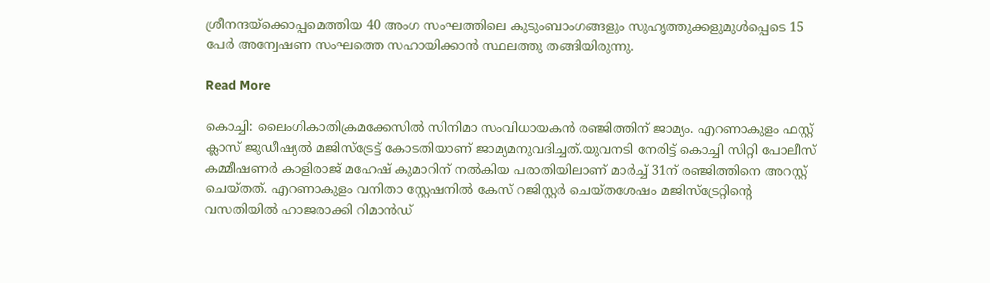ശ്രീനന്ദയ്‌ക്കൊപ്പമെത്തിയ 40 അംഗ സംഘത്തിലെ കുടുംബാംഗങ്ങളും സുഹൃത്തുക്കളുമുള്‍പ്പെടെ 15 പേര്‍ അന്വേഷണ സംഘത്തെ സഹായിക്കാന്‍ സ്ഥലത്തു തങ്ങിയിരുന്നു.

Read More

കൊച്ചി: ലൈംഗികാതിക്രമക്കേസില്‍ സിനിമാ സംവിധായകന്‍ രഞ്ജിത്തിന് ജാമ്യം. എറണാകുളം ഫസ്റ്റ് ക്ലാസ് ജുഡീഷ്യല്‍ മജിസ്‌ട്രേട്ട് കോടതിയാണ് ജാമ്യമനുവദിച്ചത്.യുവനടി നേരിട്ട് കൊച്ചി സിറ്റി പോലീസ് കമ്മീഷണര്‍ കാളിരാജ് മഹേഷ് കുമാറിന് നല്‍കിയ പരാതിയിലാണ് മാര്‍ച്ച് 31ന് രഞ്ജിത്തിനെ അറസ്റ്റ് ചെയ്തത്. എറണാകുളം വനിതാ സ്റ്റേഷനില്‍ കേസ് റജിസ്റ്റര്‍ ചെയ്തശേഷം മജിസ്‌ട്രേറ്റിന്റെ വസതിയില്‍ ഹാജരാക്കി റിമാന്‍ഡ്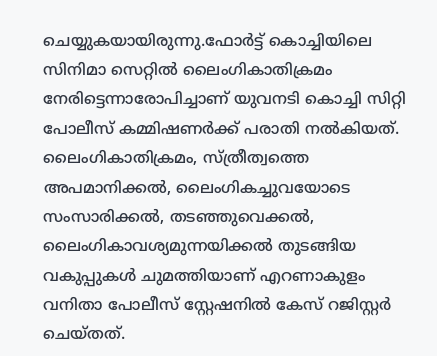ചെയ്യുകയായിരുന്നു.ഫോര്‍ട്ട് കൊച്ചിയിലെ സിനിമാ സെറ്റില്‍ ലൈംഗികാതിക്രമം നേരിട്ടെന്നാരോപിച്ചാണ് യുവനടി കൊച്ചി സിറ്റി പോലീസ് കമ്മിഷണര്‍ക്ക് പരാതി നല്‍കിയത്. ലൈംഗികാതിക്രമം, സ്ത്രീത്വത്തെ അപമാനിക്കല്‍, ലൈംഗികച്ചുവയോടെ സംസാരിക്കല്‍, തടഞ്ഞുവെക്കല്‍, ലൈംഗികാവശ്യമുന്നയിക്കല്‍ തുടങ്ങിയ വകുപ്പുകള്‍ ചുമത്തിയാണ് എറണാകുളം വനിതാ പോലീസ് സ്റ്റേഷനില്‍ കേസ് റജിസ്റ്റര്‍ ചെയ്തത്.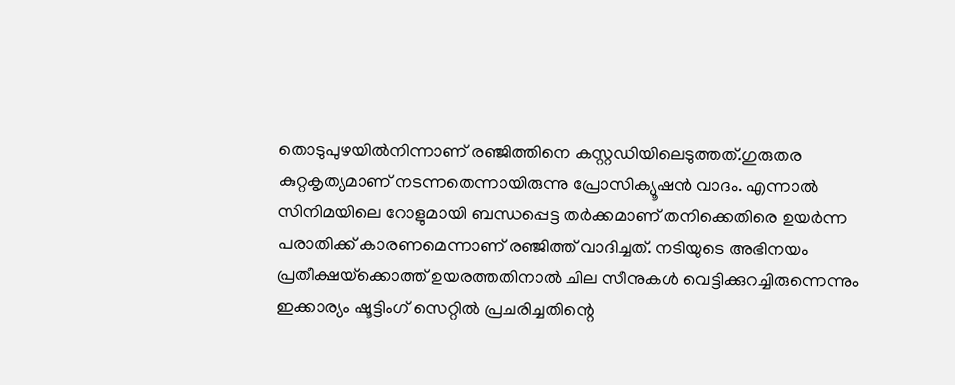തൊടുപുഴയില്‍നിന്നാണ് രഞ്ജിത്തിനെ കസ്റ്റഡിയിലെടുത്തത്.ഗുരുതര കുറ്റകൃത്യമാണ് നടന്നതെന്നായിരുന്നു പ്രോസിക്യൂഷന്‍ വാദം. എന്നാല്‍ സിനിമയിലെ റോളുമായി ബന്ധപ്പെട്ട തര്‍ക്കമാണ് തനിക്കെതിരെ ഉയര്‍ന്ന പരാതിക്ക് കാരണമെന്നാണ് രഞ്ജിത്ത് വാദിച്ചത്. നടിയുടെ അഭിനയം പ്രതീക്ഷയ്‌ക്കൊത്ത് ഉയരത്തതിനാല്‍ ചില സീനുകള്‍ വെട്ടിക്കുറച്ചിരുന്നെന്നും ഇക്കാര്യം ഷൂട്ടിംഗ് സെറ്റില്‍ പ്രചരിച്ചതിന്റെ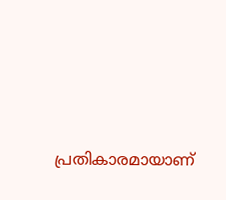പ്രതികാരമായാണ്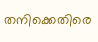തനിക്കെതിരെ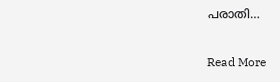പരാതി…

Read More